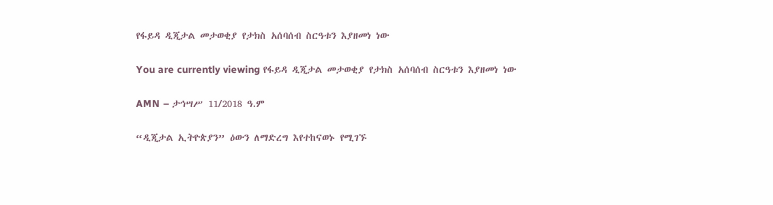የፋይዳ ዲጂታል መታወቂያ የታክስ አሰባሰብ ስርዓቱን እያዘመነ ነው

You are currently viewing የፋይዳ ዲጂታል መታወቂያ የታክስ አሰባሰብ ስርዓቱን እያዘመነ ነው

AMN – ታኅሣሥ 11/2018 ዓ.ም

“ዲጂታል ኢትዮጵያን” ዕውን ለማድረግ እየተከናወኑ የሚገኙ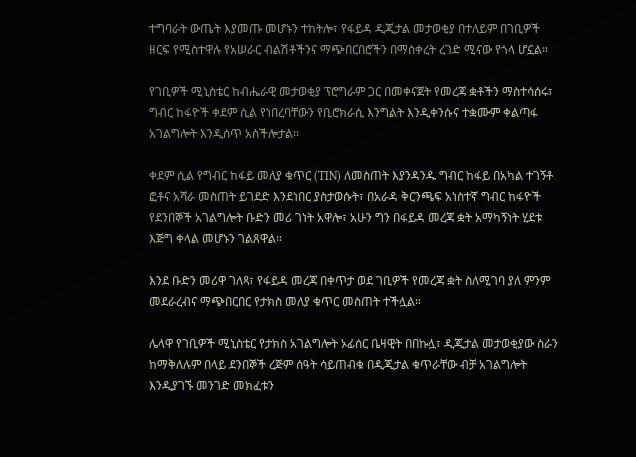ተግባራት ውጤት እያመጡ መሆኑን ተከትሎ፣ የፋይዳ ዲጂታል መታወቂያ በተለይም በገቢዎች ዘርፍ የሚስተዋሉ የአሠራር ብልሽቶችንና ማጭበርበሮችን በማስቀረት ረገድ ሚናው የጎላ ሆኗል።

የገቢዎች ሚኒስቴር ከብሔራዊ መታወቂያ ፕሮግራም ጋር በመቀናጀት የመረጃ ቋቶችን ማስተሳሰሩ፣ ግብር ከፋዮች ቀደም ሲል የነበረባቸውን የቢሮክራሲ እንግልት እንዲቀንሱና ተቋሙም ቀልጣፋ አገልግሎት እንዲሰጥ አስችሎታል።

ቀደም ሲል የግብር ከፋይ መለያ ቁጥር (TIN) ለመስጠት እያንዳንዱ ግብር ከፋይ በአካል ተገኝቶ ፎቶና አሻራ መስጠት ይገደድ እንደነበር ያስታወሱት፣ በአራዳ ቅርንጫፍ አነስተኛ ግብር ከፋዮች የደንበኞች አገልግሎት ቡድን መሪ ገነት አዋሎ፣ አሁን ግን በፋይዳ መረጃ ቋት አማካኝነት ሂደቱ እጅግ ቀላል መሆኑን ገልጸዋል።

እንደ ቡድን መሪዋ ገለጻ፣ የፋይዳ መረጃ በቀጥታ ወደ ገቢዎች የመረጃ ቋት ስለሚገባ ያለ ምንም መደራረብና ማጭበርበር የታክስ መለያ ቁጥር መስጠት ተችሏል።

ሌላዋ የገቢዎች ሚኒስቴር የታክስ አገልግሎት ኦፊሰር ቤዛዊት በበኩሏ፣ ዲጂታል መታወቂያው ስራን ከማቅለሉም በላይ ደንበኞች ረጅም ሰዓት ሳይጠብቁ በዲጂታል ቁጥራቸው ብቻ አገልግሎት እንዲያገኙ መንገድ መክፈቱን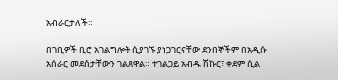አብራርታለች።

በገቢዎች ቢሮ አገልግሎት ሲያገኙ ያነጋገርናቸው ደንበኞችም በአዲሱ አሰራር መደሰታቸውን ገልጸዋል። ተገልጋይ አብዱ ሽኩር፣ ቀደም ሲል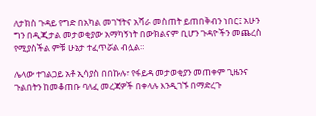ለታክስ ጉዳይ የግድ በአካል መገኘትና አሻራ መስጠት ይጠበቅብን ነበር፤ አሁን ግን በዲጂታል መታወቂያው አማካኝነት በውክልናም ቢሆን ጉዳዮችን መጨረስ የሚያስችል ምቹ ሁኔታ ተፈጥሯል ብሏል።

ሌላው ተገልጋይ አቶ ኢሳያስ በበኩሉ፣ የፋይዳ መታወቂያን መጠቀም ጊዜንና ጉልበትን ከመቆጠቡ ባለፈ መረጃዎች በቀላሉ እንዲገኙ በማድረጉ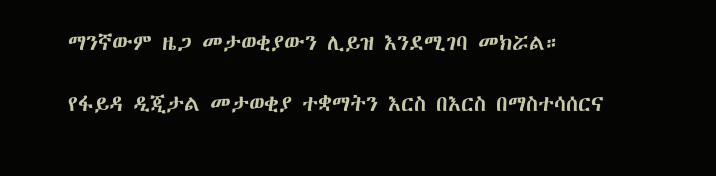ማንኛውም ዜጋ መታወቂያውን ሊይዝ እንደሚገባ መክሯል።

የፋይዳ ዲጂታል መታወቂያ ተቋማትን እርስ በእርስ በማስተሳሰርና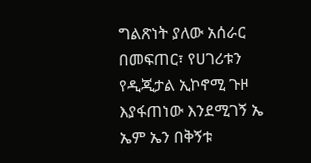ግልጽነት ያለው አሰራር በመፍጠር፣ የሀገሪቱን የዲጂታል ኢኮኖሚ ጉዞ እያፋጠነው እንደሚገኝ ኤ ኤም ኤን በቅኝቱ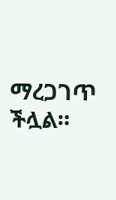ማረጋገጥ ችሏል።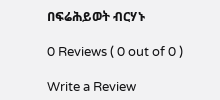በፍሬሕይወት ብርሃኑ

0 Reviews ( 0 out of 0 )

Write a Review